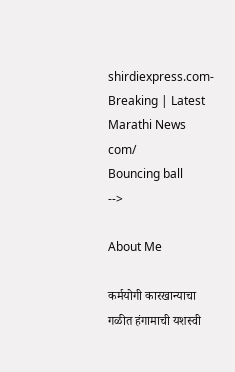shirdiexpress.com-Breaking | Latest Marathi News com/
Bouncing ball
-->

About Me

कर्मयोगी कारखान्याचा गळीत हंगामाची यशस्वी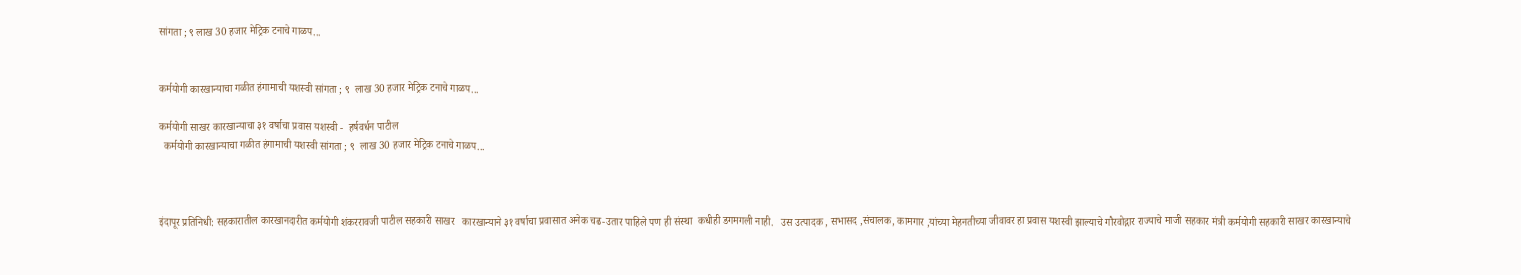सांगता ; ९ लाख 30 हजार मेट्रिक टनाचे गाळप...


कर्मयोगी कारखान्याचा गळीत हंगामाची यशस्वी सांगता ; ९  लाख 30 हजार मेट्रिक टनाचे गाळप...

कर्मयोगी साखर कारखान्याचा ३१ वर्षाचा प्रवास यशस्वी -  हर्षवर्धन पाटील
  कर्मयोगी कारखान्याचा गळीत हंगामाची यशस्वी सांगता ; ९  लाख 30 हजार मेट्रिक टनाचे गाळप...



इंदापूर प्रतिनिधी: सहकारातील कारखानदारीत कर्मयोगी शंकररावजी पाटील सहकारी साखर   कारखान्याने ३१ वर्षाचा प्रवासात अनेक चढ-उतार पाहिले पण ही संस्था  कधीही डगमगली नाही.   उस उत्पादक , सभासद ,संचालक, कामगार ,यांच्या मेहनतीच्या जीवावर हा प्रवास यशस्वी झाल्याचे गौरवोद्गार राज्याचे माजी सहकार मंत्री कर्मयोगी सहकारी साखर कारखान्याचे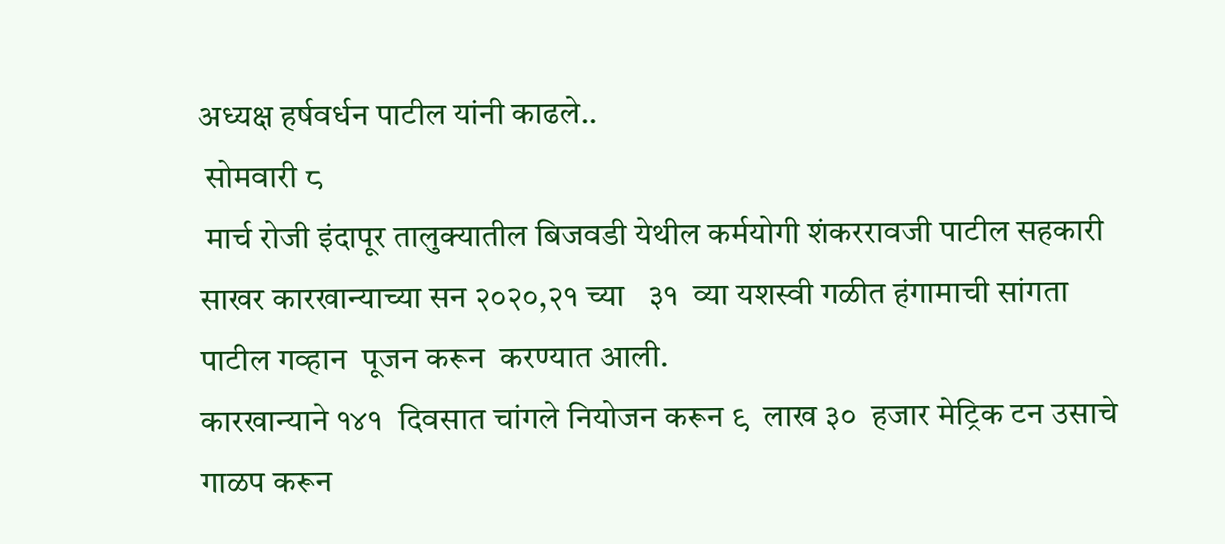अध्यक्ष हर्षवर्धन पाटील यांनी काढले..
 सोमवारी ८
 मार्च रोजी इंदापूर तालुक्यातील बिजवडी येथील कर्मयोगी शंकररावजी पाटील सहकारी साखर कारखान्याच्या सन २०२०,२१ च्या   ३१  व्या यशस्वी गळीत हंगामाची सांगता  पाटील गव्हान  पूजन करून  करण्यात आली.
कारखान्याने १४१  दिवसात चांगले नियोजन करून ९  लाख ३०  हजार मेट्रिक टन उसाचे गाळप करून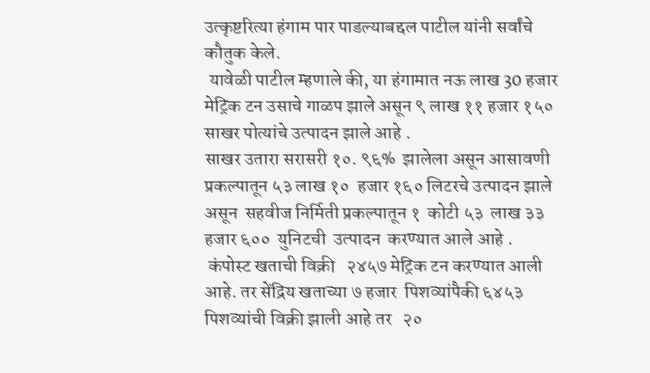उत्कृष्टरित्या हंगाम पार पाडल्याबद्दल पाटील यांनी सर्वांचे कौतुक केले.
 यावेळी पाटील म्हणाले की, या हंगामात नऊ लाख 30 हजार मेट्रिक टन उसाचे गाळप झाले असून ९ लाख ११ हजार १५० साखर पोत्यांचे उत्पादन झाले आहे .
साखर उतारा सरासरी १०. ९६%  झालेला असून आसावणी  प्रकल्पातून ५३ लाख १०  हजार १६० लिटरचे उत्पादन झाले असून  सहवीज निर्मिती प्रकल्पातून १  कोटी ५३  लाख ३३  हजार ६००  युनिटची  उत्पादन  करण्यात आले आहे .
 कंपोस्ट खताची विक्री   २४५७ मेट्रिक टन करण्यात आली आहे. तर सेंद्रिय खताच्या ७ हजार  पिशव्यांपैकी ६४५३ पिशव्यांची विक्री झाली आहे तर   २०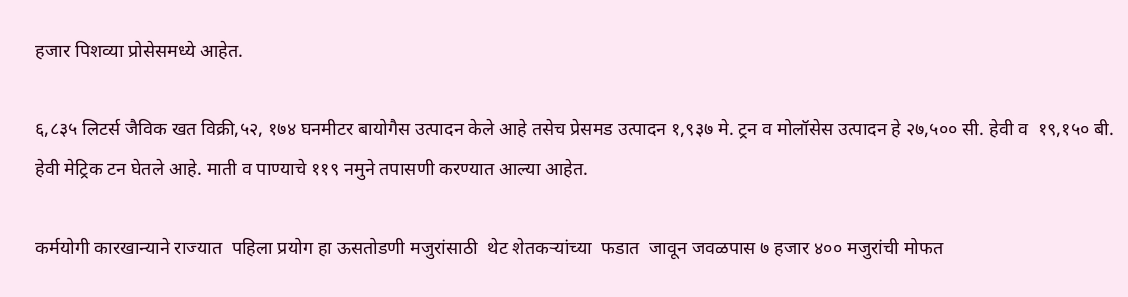हजार पिशव्या प्रोसेसमध्ये आहेत.

६,८३५ लिटर्स जैविक खत विक्री,५२, १७४ घनमीटर बायोगैस उत्पादन केले आहे तसेच प्रेसमड उत्पादन १,९३७ मे. ट्रन व मोलॉसेस उत्पादन हे २७,५०० सी. हेवी व  १९,१५० बी. हेवी मेट्रिक टन घेतले आहे. माती व पाण्याचे ११९ नमुने तपासणी करण्यात आल्या आहेत.

कर्मयोगी कारखान्याने राज्यात  पहिला प्रयोग हा ऊसतोडणी मजुरांसाठी  थेट शेतकऱ्यांच्या  फडात  जावून जवळपास ७ हजार ४०० मजुरांची मोफत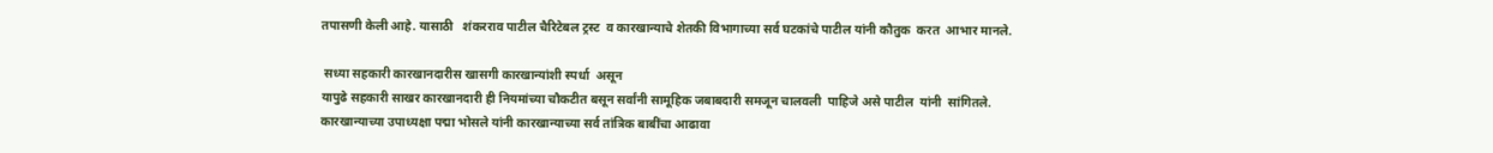तपासणी केली आहे. यासाठी   शंकरराव पाटील चैरिटेबल ट्रस्ट  व कारखान्याचे शेतकी विभागाच्या सर्व घटकांचे पाटील यांनी कौतुक  करत  आभार मानले.

 सध्या सहकारी कारखानदारीस खासगी कारखान्यांशी स्पर्धा  असून
यापुढे सहकारी साखर कारखानदारी ही नियमांच्या चौकटीत बसून सर्वांनी सामूहिक जबाबदारी समजून चालवली  पाहिजे असे पाटील  यांनी  सांगितले.
कारखान्याच्या उपाध्यक्षा पद्मा भोसले यांनी कारखान्याच्या सर्व तांत्रिक बाबींचा आढावा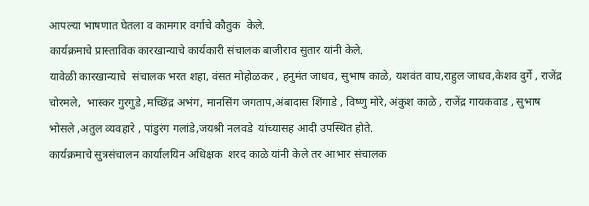आपल्या भाषणात घेतला व कामगार वर्गाचे कौतुक  केले.
कार्यक्रमाचे प्रास्ताविक कारखान्याचे कार्यकारी संचालक बाजीराव सुतार यांनी केले.
यावेळी कारखान्याचे  संचालक भरत शहा, वंसत मोहोळकर , हनुमंत जाधव, सुभाष काळे, यशवंत वाघ,राहुल जाधव,केशव दुर्गे , राजेंद्र चोरमले,  भास्कर गुरगुडे ,मच्छिंद्र अभंग, मानसिंग जगताप,अंबादास शिंगाडे , विष्णु मोरे, अंकुश काळे , राजेंद्र गायकवाड , सुभाष भोसले ,अतुल व्यवहारे , पांडुरंग गलांडे,जयश्री नलवडे  यांच्यासह आदी उपस्थित होते.
कार्यक्रमाचे सुत्रसंचालन कार्यालयिन अधिक्षक  शरद काळे यांनी केले तर आभार संचालक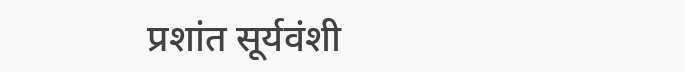प्रशांत सूर्यवंशी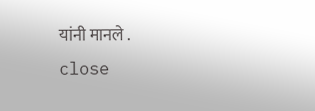यांनी मानले .
close